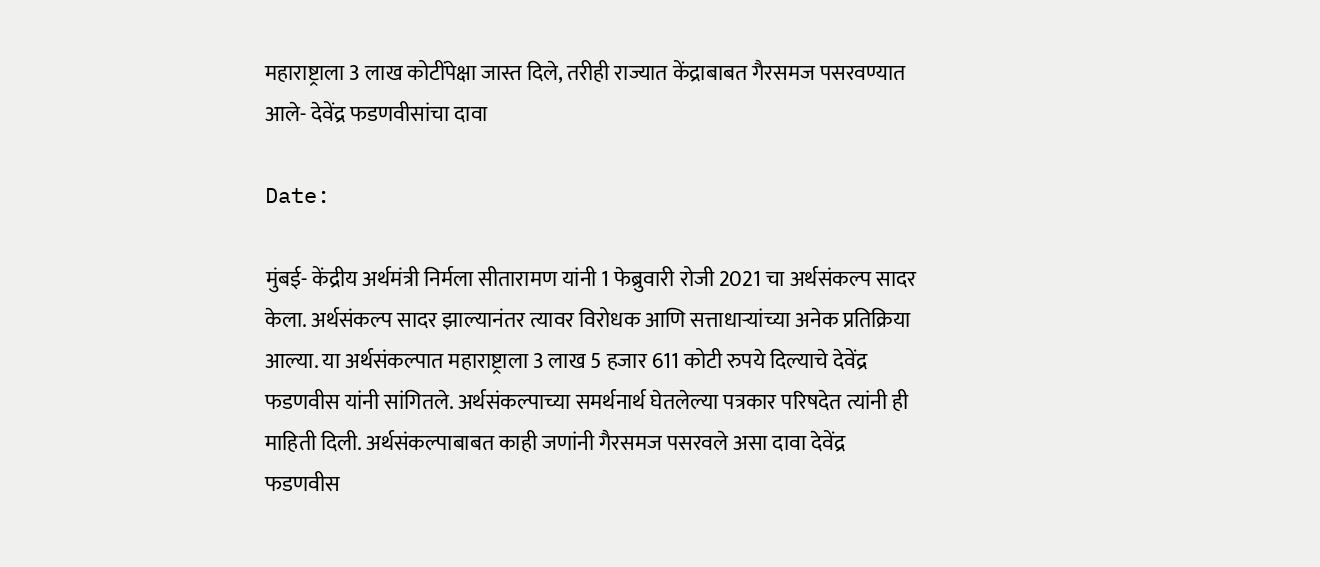महाराष्ट्राला 3 लाख कोटींपेक्षा जास्त दिले, तरीही राज्यात केंद्राबाबत गैरसमज पसरवण्यात आले- देवेंद्र फडणवीसांचा दावा

Date:

मुंबई- केंद्रीय अर्थमंत्री निर्मला सीतारामण यांनी 1 फेब्रुवारी रोजी 2021 चा अर्थसंकल्प सादर केला. अर्थसंकल्प सादर झाल्यानंतर त्यावर विरोधक आणि सत्ताधाऱ्यांच्या अनेक प्रतिक्रिया आल्या. या अर्थसंकल्पात महाराष्ट्राला 3 लाख 5 हजार 611 कोटी रुपये दिल्याचे देवेंद्र फडणवीस यांनी सांगितले. अर्थसंकल्पाच्या समर्थनार्थ घेतलेल्या पत्रकार परिषदेत त्यांनी ही माहिती दिली. अर्थसंकल्पाबाबत काही जणांनी गैरसमज पसरवले असा दावा देवेंद्र फडणवीस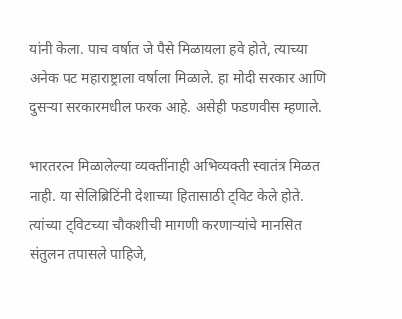यांनी केला. पाच वर्षात जे पैसे मिळायला हवे होते, त्याच्या अनेक पट महाराष्ट्राला वर्षाला मिळाले. हा मोदी सरकार आणि दुसऱ्या सरकारमधील फरक आहे. असेही फडणवीस म्हणाले.

भारतरत्न मिळालेल्या व्यक्तींनाही अभिव्यक्ती स्वातंत्र मिळत नाही. या सेलिब्रिटिंनी देशाच्या हितासाठी ट्विट केले होते. त्यांच्या ट्विटच्या चौकशीची मागणी करणाऱ्यांचे मानसित संतुलन तपासले पाहिजे,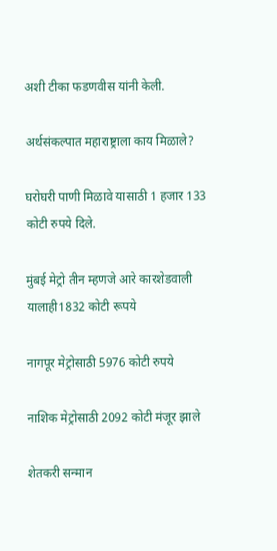अशी टीका फडणवीस यांनी केली.

अर्थसंकल्पात महाराष्ट्राला काय मिळाले?

घरोघरी पाणी मिळावे यासाठी 1 हजार 133 कोटी रुपये दिले.

मुंबई मेट्रो तीन म्हणजे आरे कारशेडवाली यालाही1832 कोटी रूपये

नागपूर मेट्रोसाठी 5976 कोटी रुपये

नाशिक मेट्रोसाठी 2092 कोटी मंजूर झाले

शेतकरी सन्मान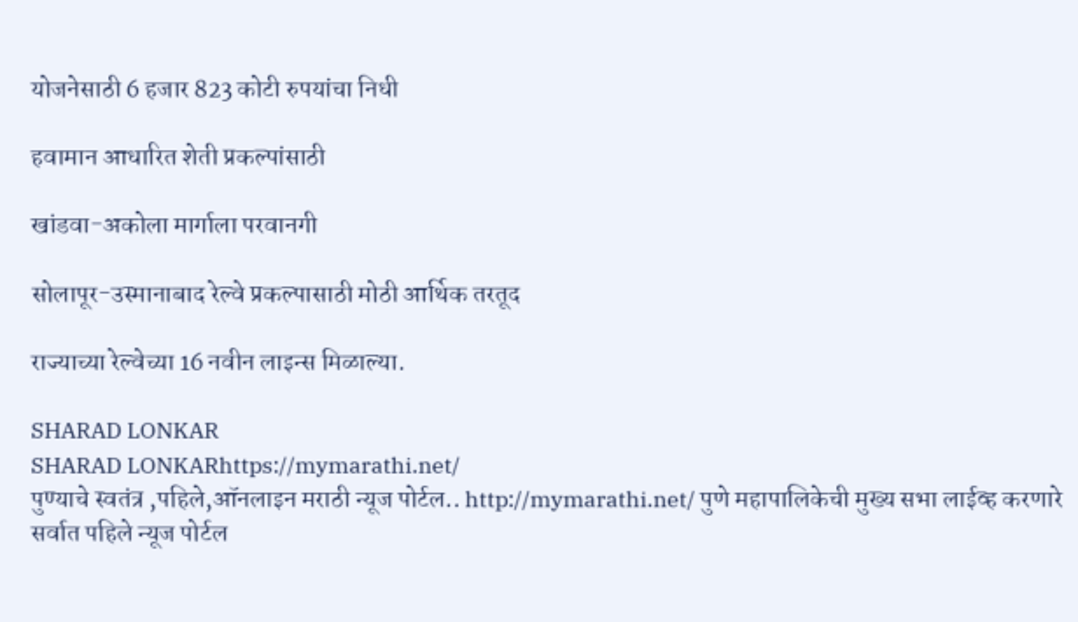योजनेसाठी 6 हजार 823 कोटी रुपयांचा निधी

हवामान आधारित शेती प्रकल्पांसाठी

खांडवा-अकोला मार्गाला परवानगी

सोलापूर-उस्मानाबाद रेल्वे प्रकल्पासाठी मोठी आर्थिक तरतूद

राज्याच्या रेल्वेच्या 16 नवीन लाइन्स मिळाल्या.

SHARAD LONKAR
SHARAD LONKARhttps://mymarathi.net/
पुण्याचे स्वतंत्र ,पहिले,ऑनलाइन मराठी न्यूज पोर्टल.. http://mymarathi.net/ पुणे महापालिकेची मुख्य सभा लाईव्ह करणारे सर्वात पहिले न्यूज पोर्टल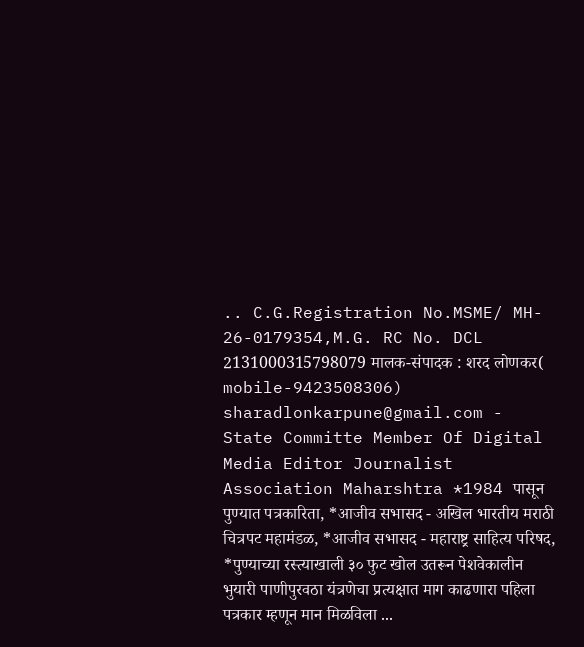.. C.G.Registration No.MSME/ MH- 26-0179354,M.G. RC No. DCL 2131000315798079 मालक-संपादक : शरद लोणकर( mobile-9423508306) sharadlonkarpune@gmail.com - State Committe Member Of Digital Media Editor Journalist Association Maharshtra *1984 पासून पुण्यात पत्रकारिता, *आजीव सभासद - अखिल भारतीय मराठी चित्रपट महामंडळ, *आजीव सभासद - महाराष्ट्र साहित्य परिषद, *पुण्याच्या रस्त्याखाली ३० फुट खोल उतरून पेशवेकालीन भुयारी पाणीपुरवठा यंत्रणेचा प्रत्यक्षात माग काढणारा पहिला पत्रकार म्हणून मान मिळविला ...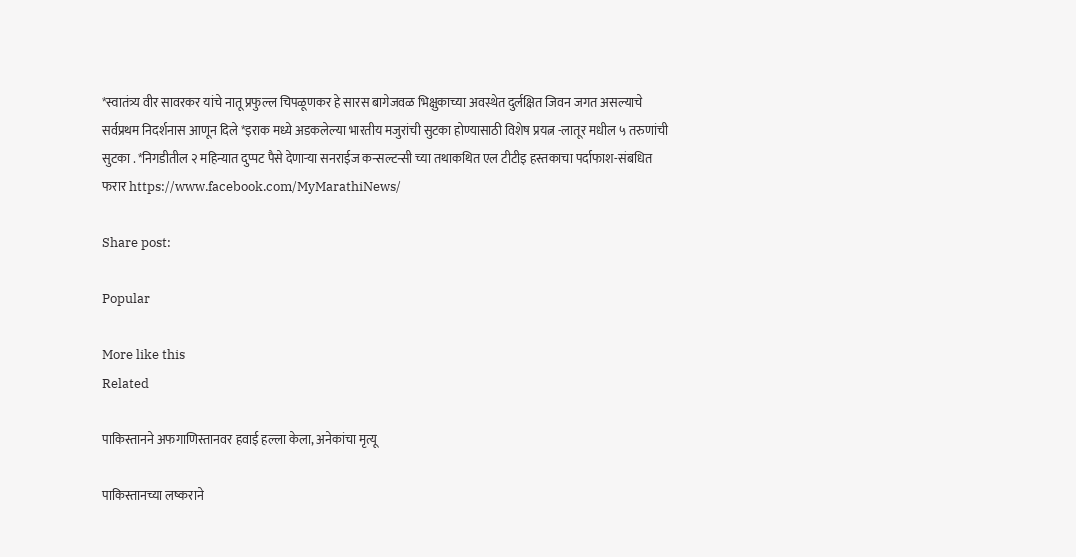*स्वातंत्र्य वीर सावरकर यांचे नातू प्रफुल्ल चिपळूणकर हे सारस बागेजवळ भिक्षुकाच्या अवस्थेत दुर्लक्षित जिवन जगत असल्याचे सर्वप्रथम निदर्शनास आणून दिले *इराक मध्ये अडकलेल्या भारतीय मजुरांची सुटका होण्यासाठी विशेष प्रयत्न -लातूर मधील ५ तरुणांची सुटका . *निगडीतील २ महिन्यात दुप्पट पैसे देणाऱ्या सनराईज कन्सल्टन्सी च्या तथाकथित एल टीटीइ हस्तकाचा पर्दाफाश-संबधित फरार https://www.facebook.com/MyMarathiNews/

Share post:

Popular

More like this
Related

पाकिस्तानने अफगाणिस्तानवर हवाई हल्ला केला, अनेकांचा मृत्यू

पाकिस्तानच्या लष्कराने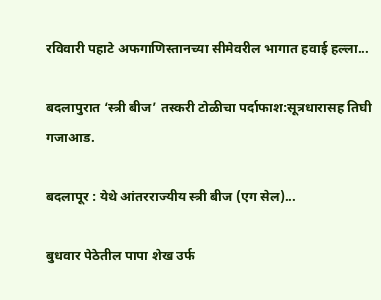रविवारी पहाटे अफगाणिस्तानच्या सीमेवरील भागात हवाई हल्ला...

बदलापुरात ‘स्त्री बीज’ तस्करी टोळीचा पर्दाफाश:सूत्रधारासह तिघी गजाआड.

बदलापूर : येथे आंतरराज्यीय स्त्री बीज (एग सेल)...

बुधवार पेठेतील पापा शेख उर्फ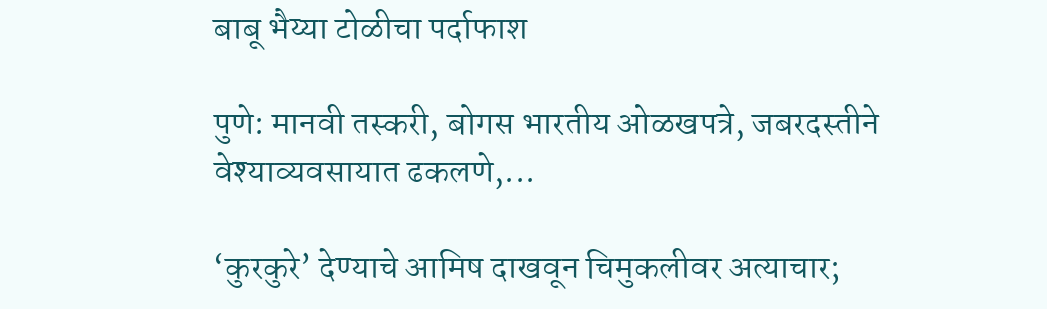बाबू भैय्या टोळीचा पर्दाफाश

पुणे: मानवी तस्करी, बोगस भारतीय ओळखपत्रे, जबरदस्तीने वेश्याव्यवसायात ढकलणे,...

‘कुरकुरे’ देण्याचे आमिष दाखवून चिमुकलीवर अत्याचार;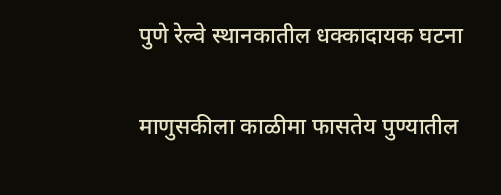पुणे रेल्वे स्थानकातील धक्कादायक घटना

माणुसकीला काळीमा फासतेय पुण्यातील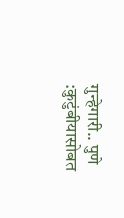गुन्हेगारी.. पुणे :कुटुंबीयासोबत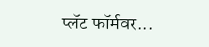प्लॅट फॉर्मवर...